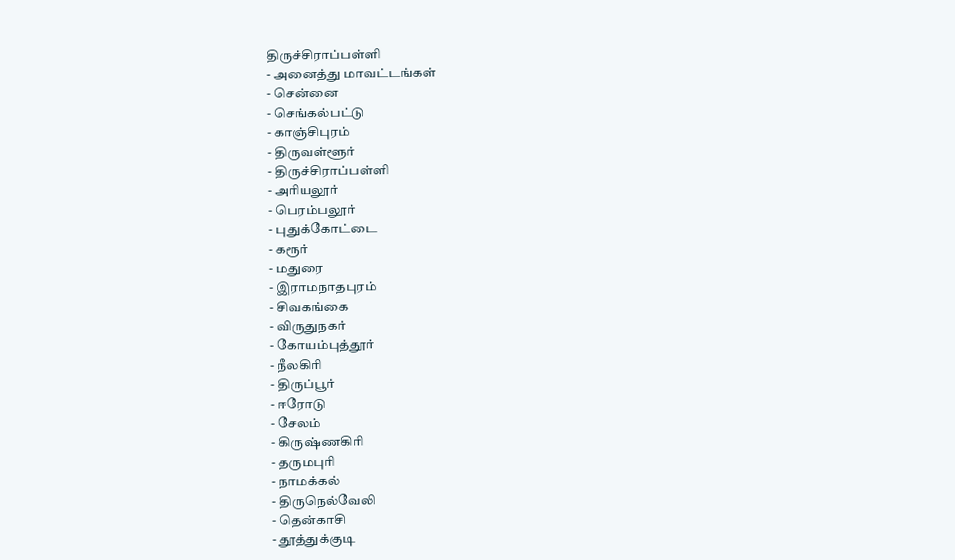திருச்சிராப்பள்ளி
- அனைத்து மாவட்டங்கள்
- சென்னை
- செங்கல்பட்டு
- காஞ்சிபுரம்
- திருவள்ளூர்
- திருச்சிராப்பள்ளி
- அரியலூர்
- பெரம்பலூர்
- புதுக்கோட்டை
- கரூர்
- மதுரை
- இராமநாதபுரம்
- சிவகங்கை
- விருதுநகர்
- கோயம்புத்தூர்
- நீலகிரி
- திருப்பூர்
- ஈரோடு
- சேலம்
- கிருஷ்ணகிரி
- தருமபுரி
- நாமக்கல்
- திருநெல்வேலி
- தென்காசி
- தூத்துக்குடி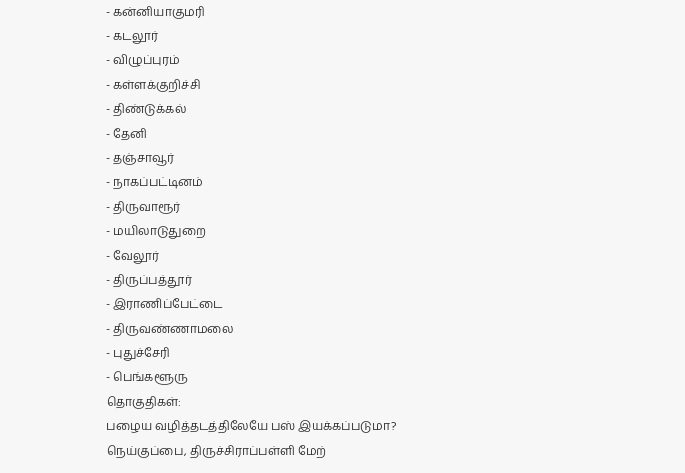- கன்னியாகுமரி
- கடலூர்
- விழுப்புரம்
- கள்ளக்குறிச்சி
- திண்டுக்கல்
- தேனி
- தஞ்சாவூர்
- நாகப்பட்டினம்
- திருவாரூர்
- மயிலாடுதுறை
- வேலூர்
- திருப்பத்தூர்
- இராணிப்பேட்டை
- திருவண்ணாமலை
- புதுச்சேரி
- பெங்களூரு
தொகுதிகள்:
பழைய வழித்தடத்திலேயே பஸ் இயக்கப்படுமா?
நெய்குப்பை, திருச்சிராப்பள்ளி மேற்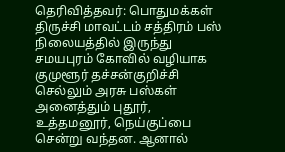தெரிவித்தவர்: பொதுமக்கள்
திருச்சி மாவட்டம் சத்திரம் பஸ் நிலையத்தில் இருந்து சமயபுரம் கோவில் வழியாக குமுளூர் தச்சன்குறிச்சி செல்லும் அரசு பஸ்கள் அனைத்தும் புதூர், உத்தமனூர், நெய்குப்பை சென்று வந்தன. ஆனால்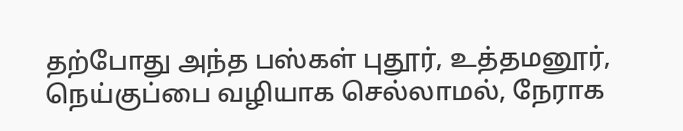தற்போது அந்த பஸ்கள் புதூர், உத்தமனூர், நெய்குப்பை வழியாக செல்லாமல், நேராக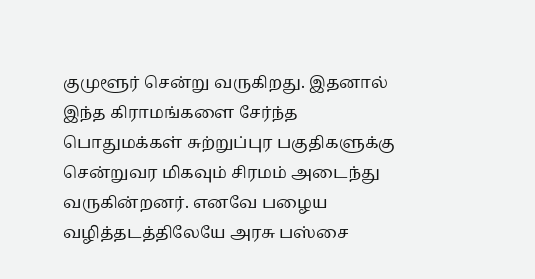குமுளூர் சென்று வருகிறது. இதனால் இந்த கிராமங்களை சேர்ந்த பொதுமக்கள் சுற்றுப்புர பகுதிகளுக்கு சென்றுவர மிகவும் சிரமம் அடைந்து வருகின்றனர். எனவே பழைய வழித்தடத்திலேயே அரசு பஸ்சை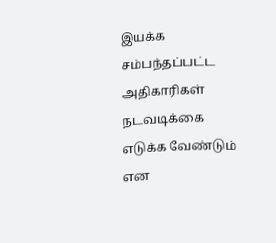இயக்க சம்பந்தப்பட்ட அதிகாரிகள் நடவடிக்கை எடுக்க வேண்டும் என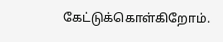கேட்டுக்கொள்கிறோம்.